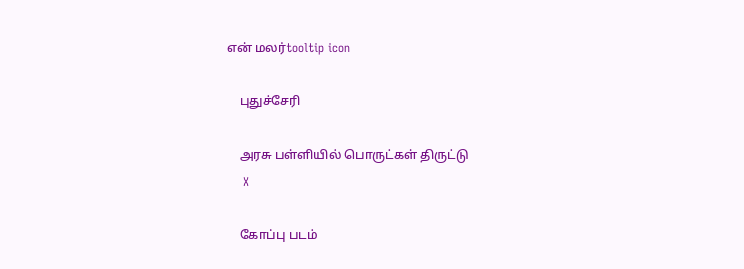என் மலர்tooltip icon

    புதுச்சேரி

    அரசு பள்ளியில் பொருட்கள் திருட்டு
    X

    கோப்பு படம்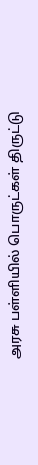அரசு பள்ளியில் பொருட்கள் திருட்டு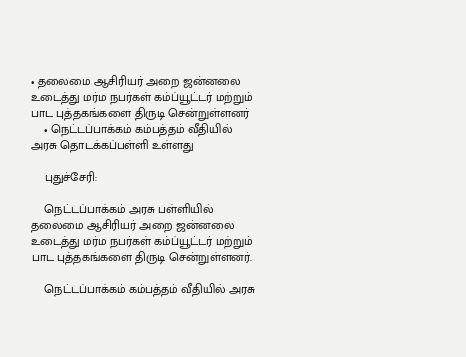• தலைமை ஆசிரியர் அறை ஜன்னலை உடைத்து மர்ம நபர்கள் கம்ப்யூட்டர் மற்றும் பாட புத்தகங்களை திருடி சென்றுள்ளனர்
    • நெட்டப்பாக்கம் கம்பத்தம் வீதியில் அரசு தொடக்கப்பள்ளி உள்ளது

    புதுச்சேரி:

    நெட்டப்பாக்கம் அரசு பள்ளியில் தலைமை ஆசிரியர் அறை ஜன்னலை உடைத்து மர்ம நபர்கள் கம்ப்யூட்டர் மற்றும் பாட புத்தகங்களை திருடி சென்றுள்ளனர்.

    நெட்டப்பாக்கம் கம்பத்தம் வீதியில் அரசு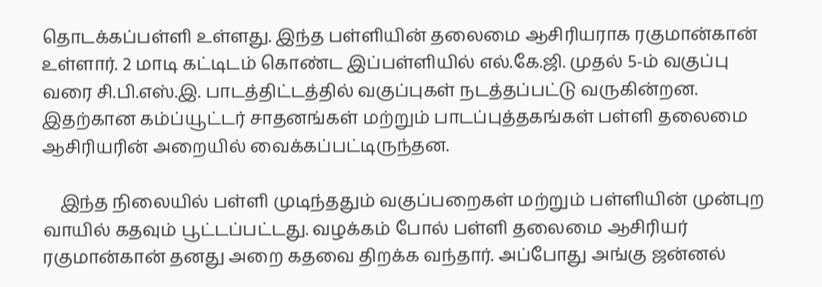தொடக்கப்பள்ளி உள்ளது. இந்த பள்ளியின் தலைமை ஆசிரியராக ரகுமான்கான் உள்ளார். 2 மாடி கட்டிடம் கொண்ட இப்பள்ளியில் எல்.கே.ஜி. முதல் 5-ம் வகுப்பு வரை சி.பி.எஸ்.இ. பாடத்திட்டத்தில் வகுப்புகள் நடத்தப்பட்டு வருகின்றன. இதற்கான கம்ப்யூட்டர் சாதனங்கள் மற்றும் பாடப்புத்தகங்கள் பள்ளி தலைமை ஆசிரியரின் அறையில் வைக்கப்பட்டிருந்தன.

    இந்த நிலையில் பள்ளி முடிந்ததும் வகுப்பறைகள் மற்றும் பள்ளியின் முன்புற வாயில் கதவும் பூட்டப்பட்டது. வழக்கம் போல் பள்ளி தலைமை ஆசிரியர் ரகுமான்கான் தனது அறை கதவை திறக்க வந்தார். அப்போது அங்கு ஜன்னல்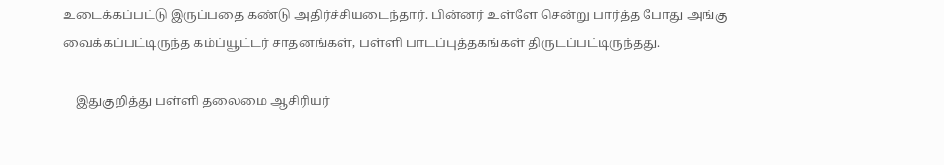உடைக்கப்பட்டு இருப்பதை கண்டு அதிர்ச்சியடைந்தார். பின்னர் உள்ளே சென்று பார்த்த போது அங்கு வைக்கப்பட்டிருந்த கம்ப்யூட்டர் சாதனங்கள், பள்ளி பாடப்புத்தகங்கள் திருடப்பட்டிருந்தது.

    இதுகுறித்து பள்ளி தலைமை ஆசிரியர்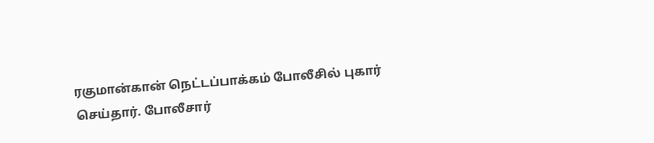ரகுமான்கான் நெட்டப்பாக்கம் போலீசில் புகார் செய்தார். போலீசார்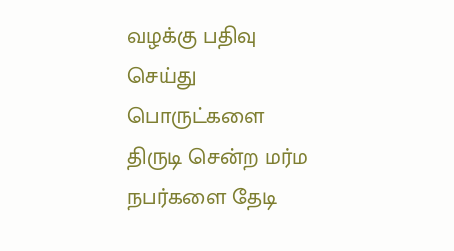வழக்கு பதிவு செய்து பொருட்களை திருடி சென்ற மர்ம நபர்களை தேடி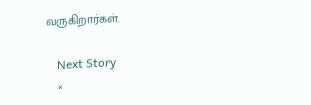வருகிறார்கள்.

    Next Story
    ×